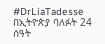#DrLiaTadesse
በኢትዮጵያ ባለፉት 24 ሰዓት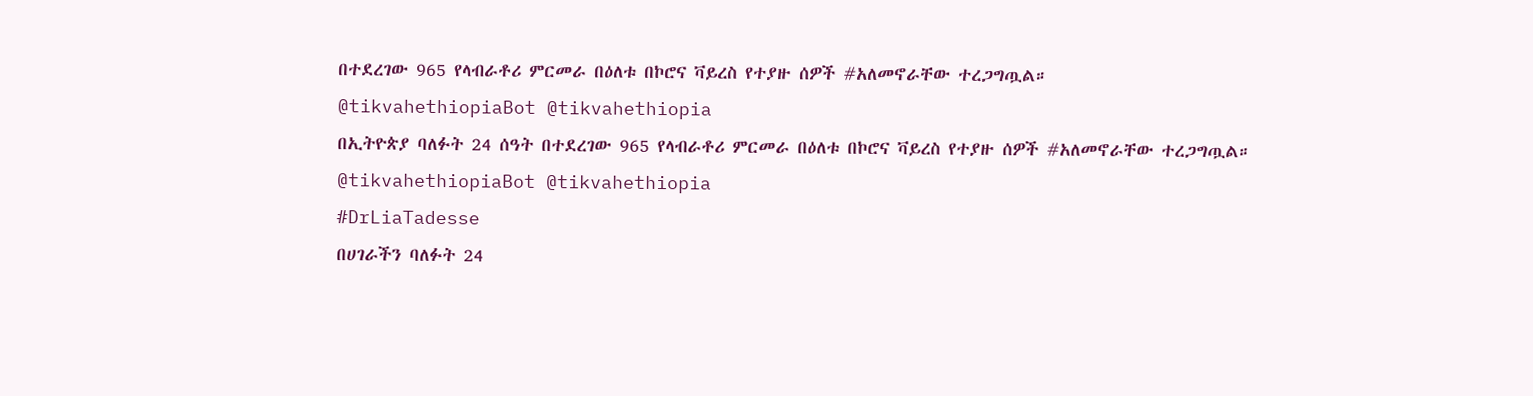በተደረገው 965 የላብራቶሪ ምርመራ በዕለቱ በኮሮና ቫይረስ የተያዙ ሰዎች #አለመኖራቸው ተረጋግጧል።
@tikvahethiopiaBot @tikvahethiopia
በኢትዮጵያ ባለፉት 24 ሰዓት በተደረገው 965 የላብራቶሪ ምርመራ በዕለቱ በኮሮና ቫይረስ የተያዙ ሰዎች #አለመኖራቸው ተረጋግጧል።
@tikvahethiopiaBot @tikvahethiopia
#DrLiaTadesse
በሀገራችን ባለፉት 24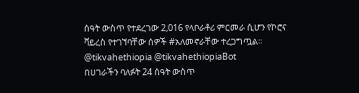ሰዓት ውስጥ የተደረገው 2,016 የላቦራቶሪ ምርመራ ሲሆን የኮሮና ቫይረስ የተገኘባቸው ሰዎች #አለመኖራቸው ተረጋግጧል፡፡
@tikvahethiopia @tikvahethiopiaBot
በሀገራችን ባለፉት 24 ሰዓት ውስጥ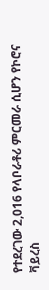የተደረገው 2,016 የላቦራቶሪ ምርመራ ሲሆን የኮሮና ቫይረስ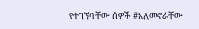የተገኘባቸው ሰዎች #አለመኖራቸው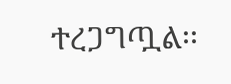ተረጋግጧል፡፡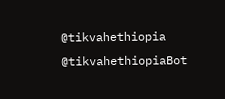@tikvahethiopia @tikvahethiopiaBot